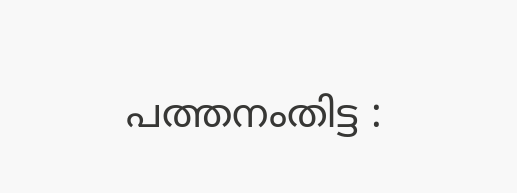പത്തനംതിട്ട :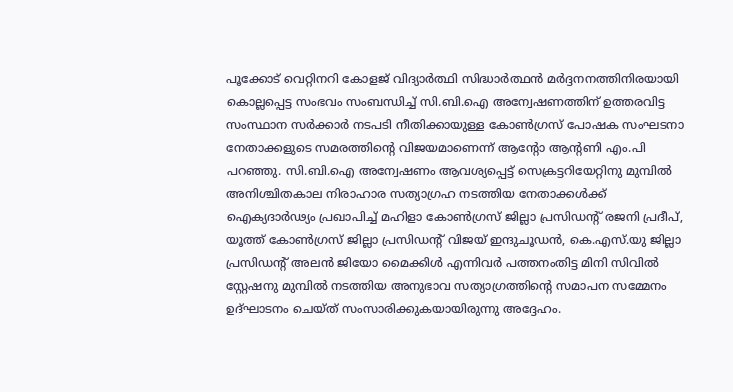പൂക്കോട് വെറ്റിനറി കോളജ് വിദ്യാർത്ഥി സിദ്ധാർത്ഥൻ മർദ്ദനനത്തിനിരയായി കൊല്ലപ്പെട്ട സംഭവം സംബന്ധിച്ച് സി.ബി.ഐ അന്വേഷണത്തിന് ഉത്തരവിട്ട സംസ്ഥാന സർക്കാർ നടപടി നീതിക്കായുള്ള കോൺഗ്രസ് പോഷക സംഘടനാ നേതാക്കളുടെ സമരത്തിന്റെ വിജയമാണെന്ന് ആന്റോ ആന്റണി എം.പി പറഞ്ഞു. സി.ബി.ഐ അന്വേഷണം ആവശ്യപ്പെട്ട് സെക്രട്ടറിയേറ്റിനു മുമ്പിൽ അനിശ്ചിതകാല നിരാഹാര സത്യാഗ്രഹ നടത്തിയ നേതാക്കൾക്ക് ഐക്യദാർഢ്യം പ്രഖാപിച്ച് മഹിളാ കോൺഗ്രസ് ജില്ലാ പ്രസിഡന്റ് രജനി പ്രദീപ്, യൂത്ത് കോൺഗ്രസ് ജില്ലാ പ്രസിഡന്റ് വിജയ് ഇന്ദുചൂഡൻ, കെ.എസ്.യു ജില്ലാ പ്രസിഡന്റ് അലൻ ജിയോ മൈക്കിൾ എന്നിവർ പത്തനംതിട്ട മിനി സിവിൽ സ്റ്റേഷനു മുമ്പിൽ നടത്തിയ അനുഭാവ സത്യാഗ്രത്തിന്റെ സമാപന സമ്മേനം ഉദ്ഘാടനം ചെയ്ത് സംസാരിക്കുകയായിരുന്നു അദ്ദേഹം.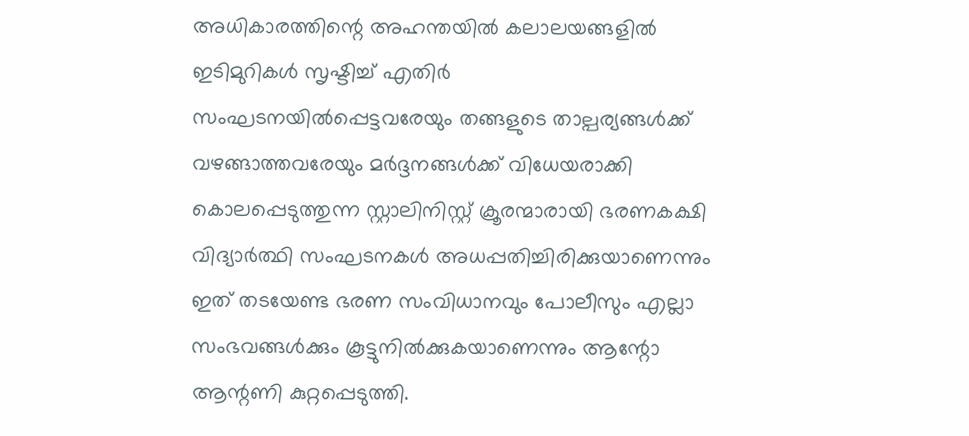അധികാരത്തിന്റെ അഹന്തയിൽ കലാലയങ്ങളിൽ ഇടിമുറികൾ സൃഷ്ടിച്ച് എതിർ സംഘടനയിൽപ്പെട്ടവരേയും തങ്ങളുടെ താല്പര്യങ്ങൾക്ക് വഴങ്ങാത്തവരേയും മർദ്ദനങ്ങൾക്ക് വിധേയരാക്കി കൊലപ്പെടുത്തുന്ന സ്റ്റാലിനിസ്റ്റ് ക്രൂരന്മാരായി ഭരണകക്ഷി വിദ്യാർത്ഥി സംഘടനകൾ അധപ്പതിച്ചിരിക്കുയാണെന്നും ഇത് തടയേണ്ട ഭരണ സംവിധാനവും പോലീസും എല്ലാ സംഭവങ്ങൾക്കും കൂട്ടുനിൽക്കുകയാണെന്നും ആന്റോ ആന്റണി കുറ്റപ്പെടുത്തി.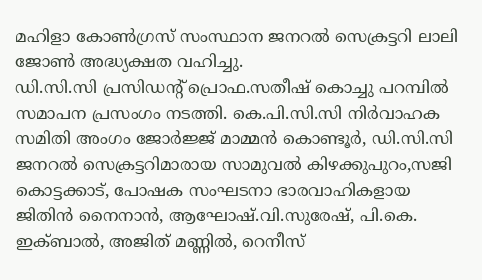മഹിളാ കോൺഗ്രസ് സംസ്ഥാന ജനറൽ സെക്രട്ടറി ലാലി ജോൺ അദ്ധ്യക്ഷത വഹിച്ചു.
ഡി.സി.സി പ്രസിഡന്റ് പ്രൊഫ.സതീഷ് കൊച്ചു പറമ്പിൽ സമാപന പ്രസംഗം നടത്തി. കെ.പി.സി.സി നിർവാഹക സമിതി അംഗം ജോർജ്ജ് മാമ്മൻ കൊണ്ടൂർ, ഡി.സി.സി ജനറൽ സെക്രട്ടറിമാരായ സാമുവൽ കിഴക്കുപുറം,സജി കൊട്ടക്കാട്, പോഷക സംഘടനാ ഭാരവാഹികളായ ജിതിൻ നൈനാൻ, ആഘോഷ്.വി.സുരേഷ്, പി.കെ. ഇക്ബാൽ, അജിത് മണ്ണിൽ, റെനീസ്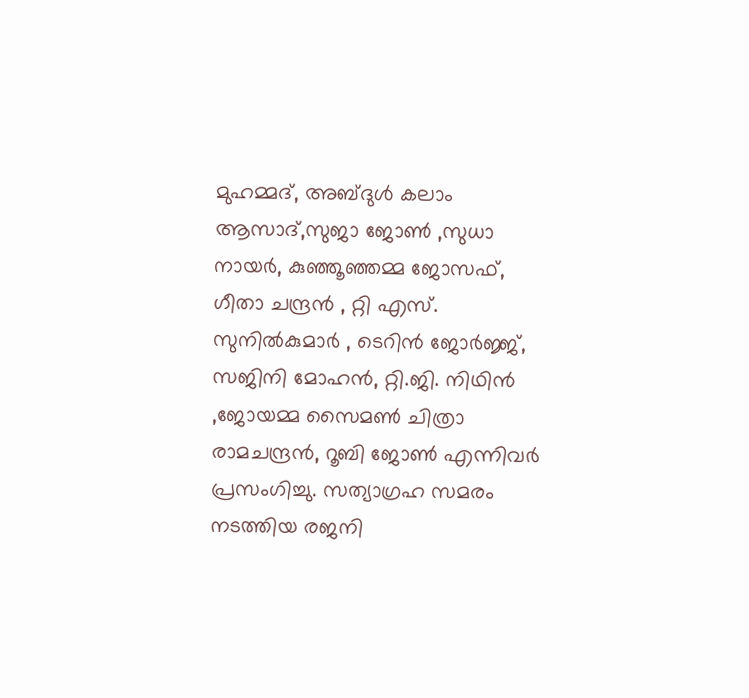മുഹമ്മദ്, അബ്ദുൾ കലാം ആസാദ്,സുജാ ജോൺ ,സുധാ നായർ, കുഞ്ഞൂഞ്ഞമ്മ ജോസഫ്, ഗീതാ ചന്ദ്രൻ , റ്റി എസ്. സുനിൽകുമാർ , ടെറിൻ ജോർജ്ജ്, സജിനി മോഹൻ, റ്റി.ജി. നിഥിൻ ,ജോയമ്മ സൈമൺ ചിത്രാ രാമചന്ദ്രൻ, റൂബി ജോൺ എന്നിവർ പ്രസംഗിച്ചു. സത്യാഗ്രഹ സമരം നടത്തിയ രജനി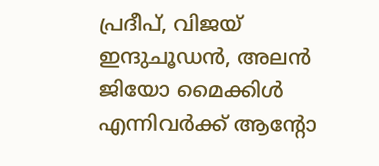പ്രദീപ്, വിജയ് ഇന്ദുചൂഡൻ, അലൻ ജിയോ മൈക്കിൾ എന്നിവർക്ക് ആന്റോ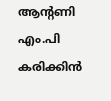ആന്റണി എം.പി കരിക്കിൻ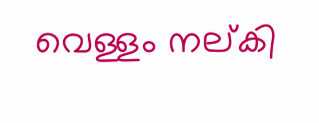വെള്ളം നല്കി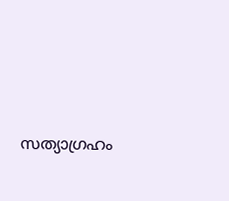സത്യാഗ്രഹം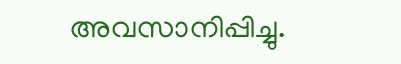അവസാനിപ്പിച്ചു.